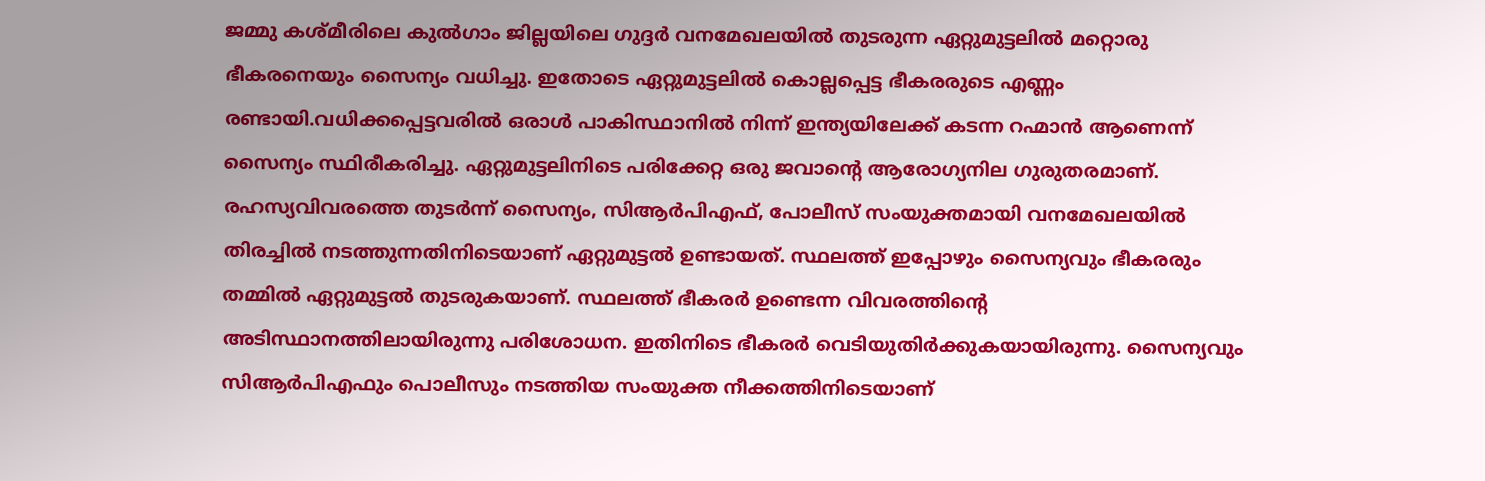ജമ്മു കശ്മീരിലെ കുൽഗാം ജില്ലയിലെ ഗുദ്ദർ വനമേഖലയിൽ തുടരുന്ന ഏറ്റുമുട്ടലിൽ മറ്റൊരു ഭീകരനെയും സൈന്യം വധിച്ചു. ഇതോടെ ഏറ്റുമുട്ടലിൽ കൊല്ലപ്പെട്ട ഭീകരരുടെ എണ്ണം രണ്ടായി.വധിക്കപ്പെട്ടവരിൽ ഒരാൾ പാകിസ്ഥാനിൽ നിന്ന് ഇന്ത്യയിലേക്ക് കടന്ന റഹ്മാൻ ആണെന്ന് സൈന്യം സ്ഥിരീകരിച്ചു. ഏറ്റുമുട്ടലിനിടെ പരിക്കേറ്റ ഒരു ജവാന്റെ ആരോഗ്യനില ഗുരുതരമാണ്.
രഹസ്യവിവരത്തെ തുടർന്ന് സൈന്യം, സിആർപിഎഫ്, പോലീസ് സംയുക്തമായി വനമേഖലയിൽ തിരച്ചിൽ നടത്തുന്നതിനിടെയാണ് ഏറ്റുമുട്ടൽ ഉണ്ടായത്. സ്ഥലത്ത് ഇപ്പോഴും സൈന്യവും ഭീകരരും തമ്മിൽ ഏറ്റുമുട്ടൽ തുടരുകയാണ്. സ്ഥലത്ത് ഭീകരർ ഉണ്ടെന്ന വിവരത്തിന്റെ അടിസ്ഥാനത്തിലായിരുന്നു പരിശോധന. ഇതിനിടെ ഭീകരർ വെടിയുതിർക്കുകയായിരുന്നു. സൈന്യവും സിആർപിഎഫും പൊലീസും നടത്തിയ സംയുക്ത നീക്കത്തിനിടെയാണ്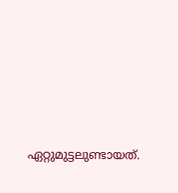ഏറ്റുമുട്ടലുണ്ടായത്.